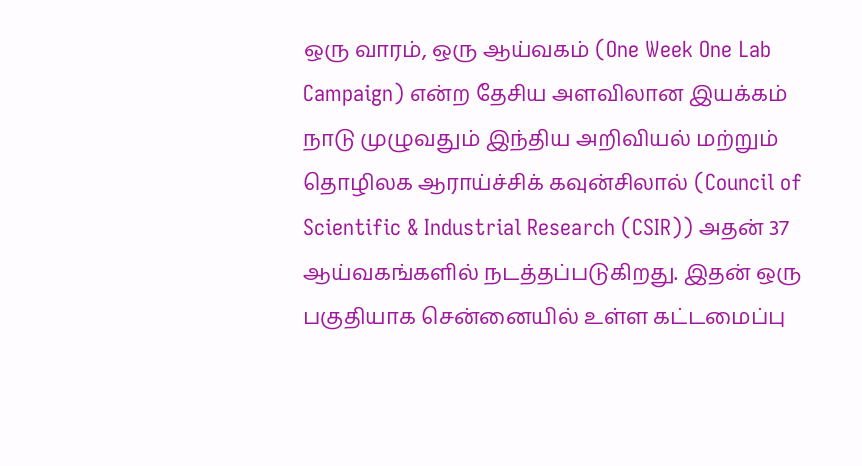ஒரு வாரம், ஒரு ஆய்வகம் (One Week One Lab Campaign) என்ற தேசிய அளவிலான இயக்கம் நாடு முழுவதும் இந்திய அறிவியல் மற்றும் தொழிலக ஆராய்ச்சிக் கவுன்சிலால் (Council of Scientific & Industrial Research (CSIR)) அதன் 37 ஆய்வகங்களில் நடத்தப்படுகிறது. இதன் ஒரு பகுதியாக சென்னையில் உள்ள கட்டமைப்பு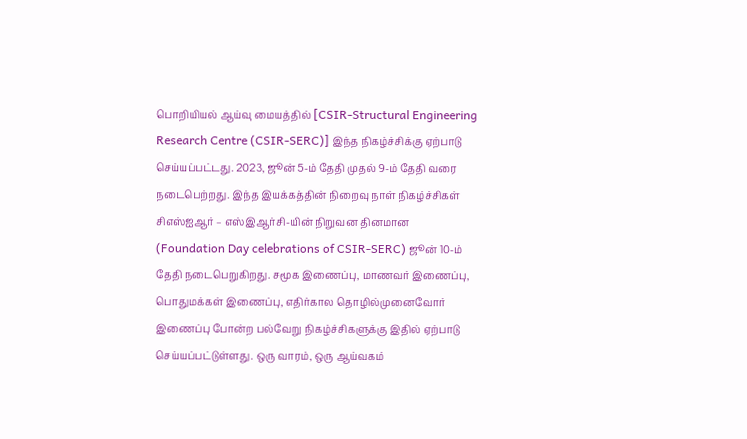பொறியியல் ஆய்வு மையத்தில் [CSIR-Structural Engineering Research Centre (CSIR-SERC)] இந்த நிகழ்ச்சிக்கு ஏற்பாடு செய்யப்பட்டது. 2023, ஜூன் 5-ம் தேதி முதல் 9-ம் தேதி வரை நடைபெற்றது. இந்த இயக்கத்தின் நிறைவு நாள் நிகழ்ச்சிகள் சிஎஸ்ஐஆர் – எஸ்இஆர்சி-யின் நிறுவன தினமான (Foundation Day celebrations of CSIR-SERC) ஜூன் 10-ம் தேதி நடைபெறுகிறது. சமூக இணைப்பு, மாணவர் இணைப்பு, பொதுமக்கள் இணைப்பு, எதிர்கால தொழில்முனைவோர் இணைப்பு போன்ற பல்வேறு நிகழ்ச்சிகளுக்கு இதில் ஏற்பாடு செய்யப்பட்டுள்ளது. ஒரு வாரம், ஒரு ஆய்வகம்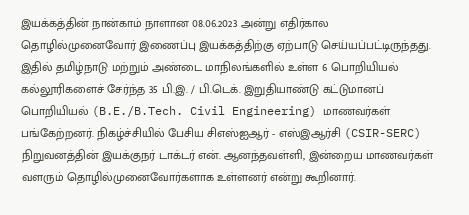இயக்கத்தின் நான்காம் நாளான 08.06.2023 அன்று எதிர்கால தொழில்முனைவோர் இணைப்பு இயக்கத்திற்கு ஏற்பாடு செய்யப்பட்டிருந்தது. இதில் தமிழ்நாடு மற்றும் அண்டை மாநிலங்களில் உள்ள 6 பொறியியல் கல்லூரிகளைச் சேர்ந்த 35 பி.இ. / பி.டெக். இறுதியாண்டு கட்டுமானப் பொறியியல் (B.E./B.Tech. Civil Engineering) மாணவர்கள் பங்கேற்றனர். நிகழ்ச்சியில் பேசிய சிஎஸ்ஐஆர் - எஸ்இஆர்சி (CSIR-SERC) நிறுவனத்தின் இயக்குநர் டாக்டர் என். ஆனந்தவள்ளி, இன்றைய மாணவர்கள் வளரும் தொழில்முனைவோர்களாக உள்ளனர் என்று கூறினார்.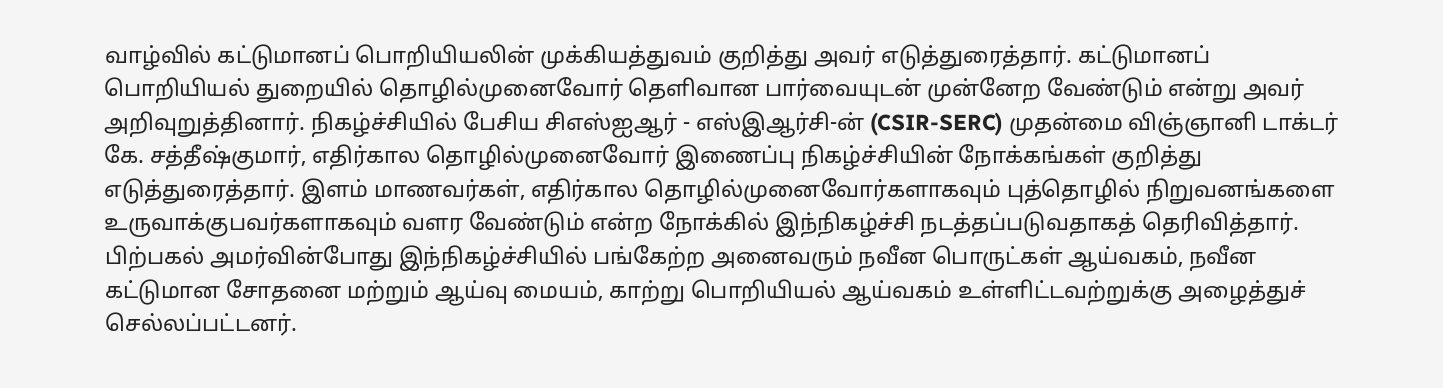வாழ்வில் கட்டுமானப் பொறியியலின் முக்கியத்துவம் குறித்து அவர் எடுத்துரைத்தார். கட்டுமானப் பொறியியல் துறையில் தொழில்முனைவோர் தெளிவான பார்வையுடன் முன்னேற வேண்டும் என்று அவர் அறிவுறுத்தினார். நிகழ்ச்சியில் பேசிய சிஎஸ்ஐஆர் - எஸ்இஆர்சி-ன் (CSIR-SERC) முதன்மை விஞ்ஞானி டாக்டர் கே. சத்தீஷ்குமார், எதிர்கால தொழில்முனைவோர் இணைப்பு நிகழ்ச்சியின் நோக்கங்கள் குறித்து எடுத்துரைத்தார். இளம் மாணவர்கள், எதிர்கால தொழில்முனைவோர்களாகவும் புத்தொழில் நிறுவனங்களை உருவாக்குபவர்களாகவும் வளர வேண்டும் என்ற நோக்கில் இந்நிகழ்ச்சி நடத்தப்படுவதாகத் தெரிவித்தார். பிற்பகல் அமர்வின்போது இந்நிகழ்ச்சியில் பங்கேற்ற அனைவரும் நவீன பொருட்கள் ஆய்வகம், நவீன கட்டுமான சோதனை மற்றும் ஆய்வு மையம், காற்று பொறியியல் ஆய்வகம் உள்ளிட்டவற்றுக்கு அழைத்துச் செல்லப்பட்டனர்.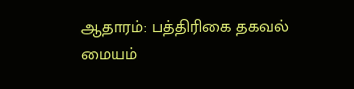ஆதாரம்: பத்திரிகை தகவல் மையம்